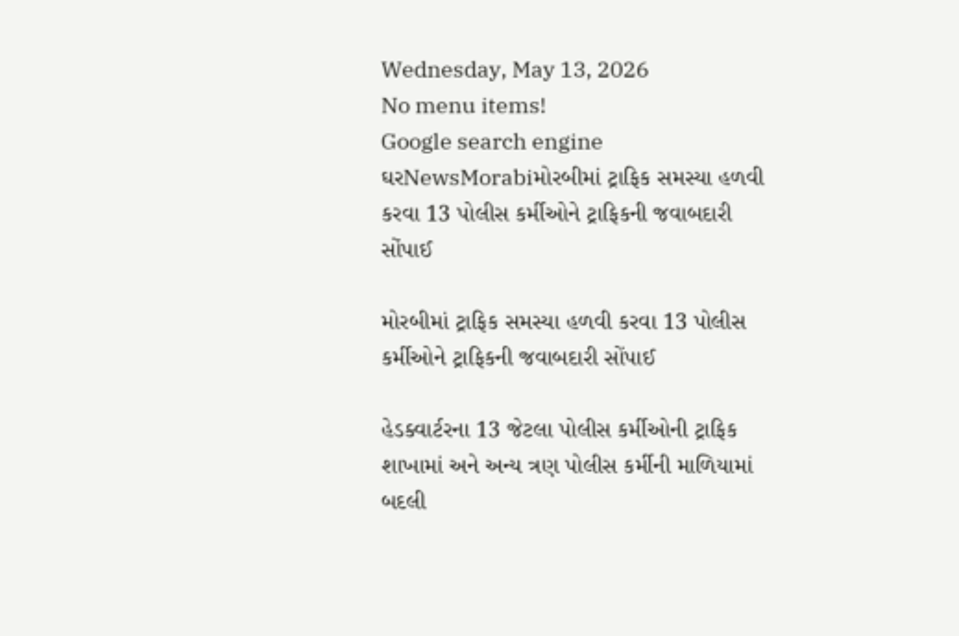Wednesday, May 13, 2026
No menu items!
Google search engine
ઘરNewsMorabiમોરબીમાં ટ્રાફિક સમસ્યા હળવી કરવા 13 પોલીસ કર્મીઓને ટ્રાફિકની જવાબદારી સોંપાઈ

મોરબીમાં ટ્રાફિક સમસ્યા હળવી કરવા 13 પોલીસ કર્મીઓને ટ્રાફિકની જવાબદારી સોંપાઈ

હેડક્વાર્ટરના 13 જેટલા પોલીસ કર્મીઓની ટ્રાફિક શાખામાં અને અન્ય ત્રણ પોલીસ કર્મીની માળિયામાં બદલી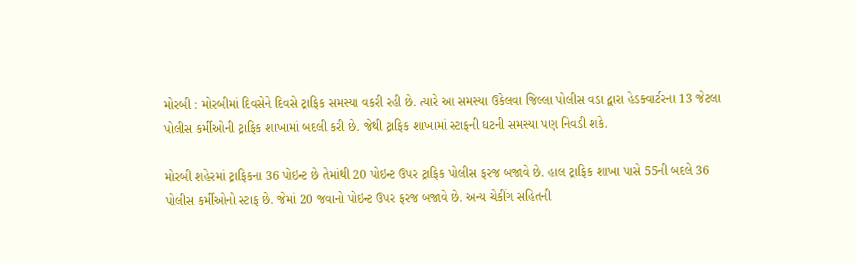મોરબી : મોરબીમાં દિવસેને દિવસે ટ્રાફિક સમસ્યા વકરી રહી છે. ત્યારે આ સમસ્યા ઉકેલવા જિલ્લા પોલીસ વડા દ્વારા હેડક્વાર્ટરના 13 જેટલા પોલીસ કર્મીઓની ટ્રાફિક શાખામાં બદલી કરી છે. જેથી ટ્રાફિક શાખામાં સ્ટાફની ઘટની સમસ્યા પણ નિવડી શકે.

મોરબી શહેરમાં ટ્રાફિકના 36 પોઇન્ટ છે તેમાંથી 20 પોઇન્ટ ઉપર ટ્રાફિક પોલીસ ફરજ બજાવે છે. હાલ ટ્રાફિક શાખા પાસે 55ની બદલે 36 પોલીસ કર્મીઓનો સ્ટાફ છે. જેમાં 20 જવાનો પોઇન્ટ ઉપર ફરજ બજાવે છે. અન્ય ચેકીંગ સહિતની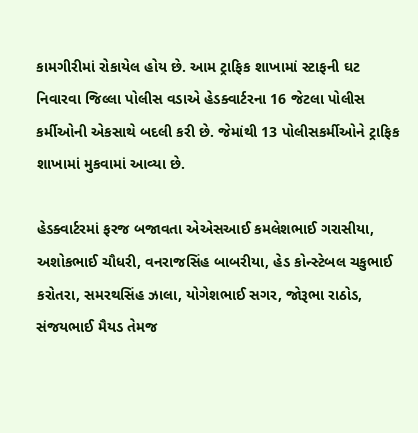કામગીરીમાં રોકાયેલ હોય છે. આમ ટ્રાફિક શાખામાં સ્ટાફની ઘટ નિવારવા જિલ્લા પોલીસ વડાએ હેડક્વાર્ટરના 16 જેટલા પોલીસ કર્મીઓની એકસાથે બદલી કરી છે. જેમાંથી 13 પોલીસકર્મીઓને ટ્રાફિક શાખામાં મુકવામાં આવ્યા છે.

હેડક્વાર્ટરમાં ફરજ બજાવતા એએસઆઈ કમલેશભાઈ ગરાસીયા, અશોકભાઈ ચૌધરી, વનરાજસિંહ બાબરીયા, હેડ કોન્સ્ટેબલ ચકુભાઈ કરોતરા, સમરથસિંહ ઝાલા, યોગેશભાઈ સગર, જોરૂભા રાઠોડ, સંજયભાઈ મૈયડ તેમજ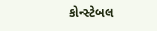કોન્સ્ટેબલ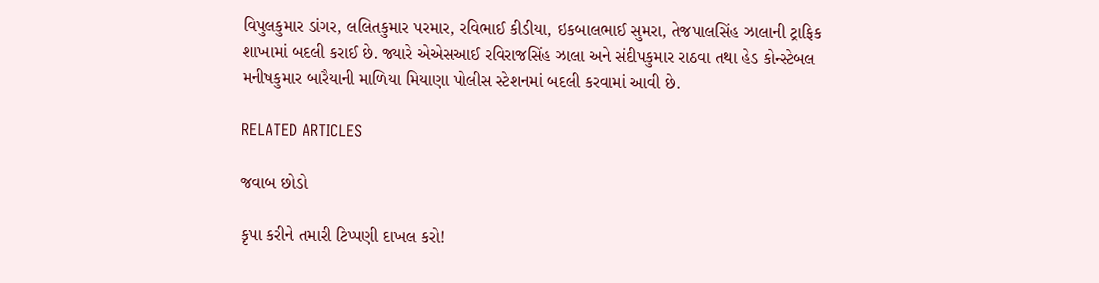વિપુલકુમાર ડાંગર, લલિતકુમાર પરમાર, રવિભાઈ કીડીયા, ઇકબાલભાઈ સુમરા, તેજપાલસિંહ ઝાલાની ટ્રાફિક શાખામાં બદલી કરાઈ છે. જ્યારે એએસઆઈ રવિરાજસિંહ ઝાલા અને સંદીપકુમાર રાઠવા તથા હેડ કોન્સ્ટેબલ મનીષકુમાર બારૈયાની માળિયા મિયાણા પોલીસ સ્ટેશનમાં બદલી કરવામાં આવી છે.

RELATED ARTICLES

જવાબ છોડો

કૃપા કરીને તમારી ટિપ્પણી દાખલ કરો!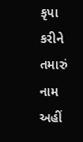કૃપા કરીને તમારું નામ અહીં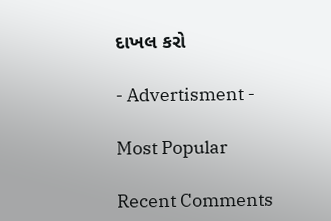દાખલ કરો

- Advertisment -

Most Popular

Recent Comments